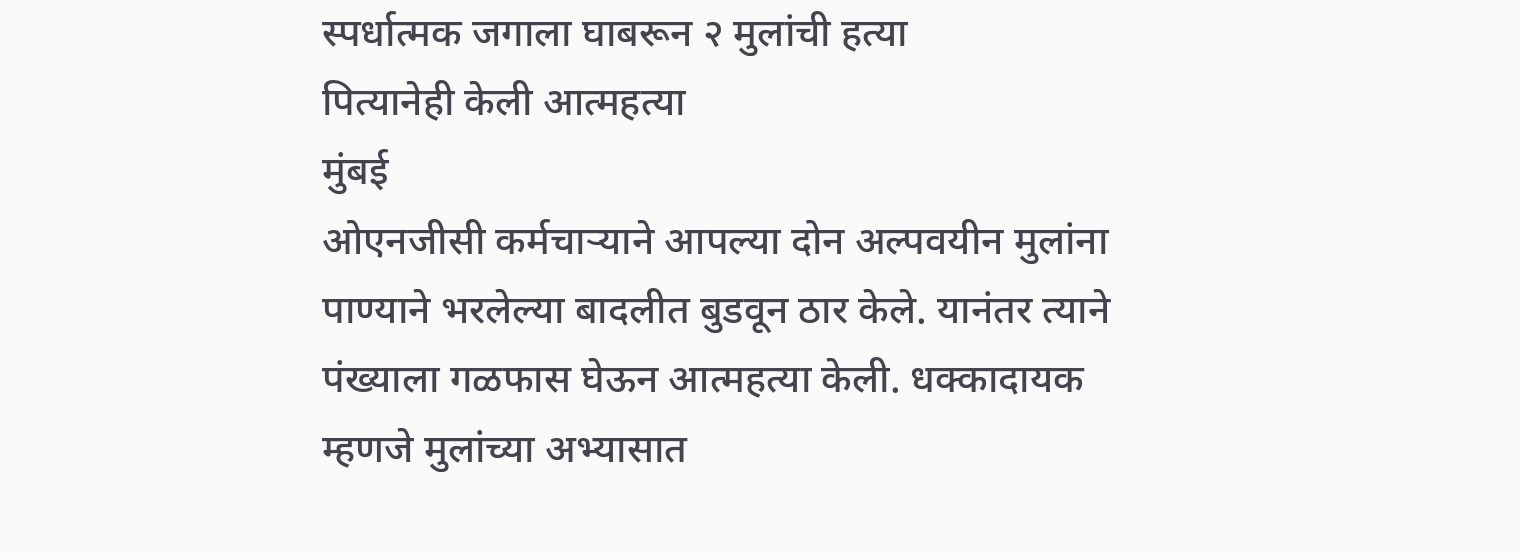स्पर्धात्मक जगाला घाबरून २ मुलांची हत्या
पित्यानेही केली आत्महत्या
मुंबई
ओएनजीसी कर्मचाऱ्याने आपल्या दोन अल्पवयीन मुलांना पाण्याने भरलेल्या बादलीत बुडवून ठार केले. यानंतर त्याने पंख्याला गळफास घेऊन आत्महत्या केली. धक्कादायक म्हणजे मुलांच्या अभ्यासात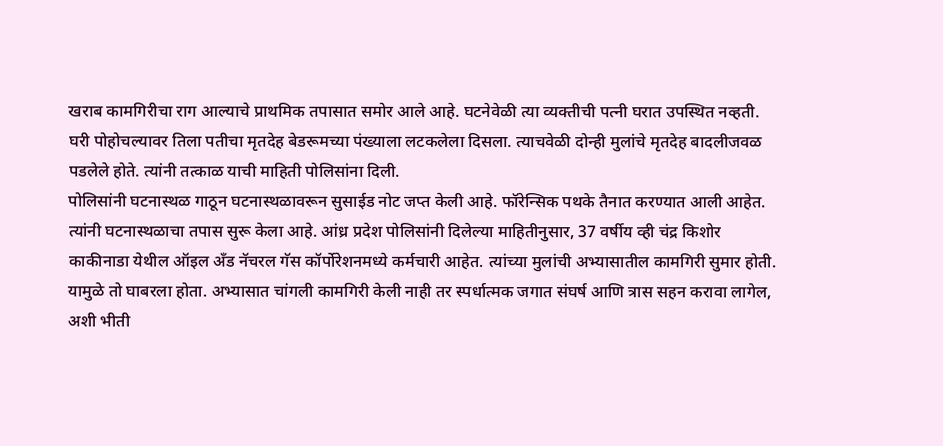खराब कामगिरीचा राग आल्याचे प्राथमिक तपासात समोर आले आहे. घटनेवेळी त्या व्यक्तीची पत्नी घरात उपस्थित नव्हती. घरी पोहोचल्यावर तिला पतीचा मृतदेह बेडरूमच्या पंख्याला लटकलेला दिसला. त्याचवेळी दोन्ही मुलांचे मृतदेह बादलीजवळ पडलेले होते. त्यांनी तत्काळ याची माहिती पोलिसांना दिली.
पोलिसांनी घटनास्थळ गाठून घटनास्थळावरून सुसाईड नोट जप्त केली आहे. फॉरेन्सिक पथके तैनात करण्यात आली आहेत. त्यांनी घटनास्थळाचा तपास सुरू केला आहे. आंध्र प्रदेश पोलिसांनी दिलेल्या माहितीनुसार, 37 वर्षीय व्ही चंद्र किशोर काकीनाडा येथील ऑइल अँड नॅचरल गॅस कॉर्पोरेशनमध्ये कर्मचारी आहेत. त्यांच्या मुलांची अभ्यासातील कामगिरी सुमार होती. यामुळे तो घाबरला होता. अभ्यासात चांगली कामगिरी केली नाही तर स्पर्धात्मक जगात संघर्ष आणि त्रास सहन करावा लागेल, अशी भीती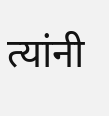त्यांनी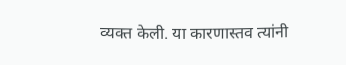व्यक्त केली. या कारणास्तव त्यांनी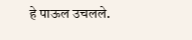हे पाऊल उचलले.